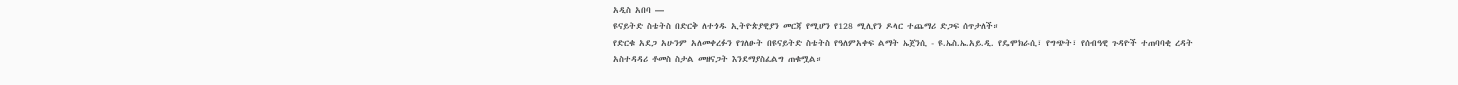አዲስ አበባ —
ዩናይትድ ስቴትስ በድርቅ ለተጎዱ ኢትዮጵያዊያን መርጃ የሚሆን የ128 ሚሊየን ዶላር ተጨማሪ ድጋፍ ሰጥታለች።
የድርቁ አደጋ አሁንም አለመቀረፉን የገለፁት በዩናይትድ ስቴትስ የዓለምአቀፍ ልማት ኤጀንሲ - ዩ.ኤስ.ኤ.አይ.ዲ. የዴሞክራሲ፣ የግጭት፣ የሰብዓዊ ጉዳዮች ተጠባባቂ ረዳት አስተዳዳሪ ቶመስ ስታል መዘናጋት እንደማያስፈልግ ጠቁሟል።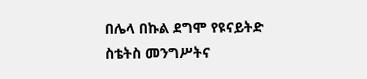በሌላ በኩል ደግሞ የዩናይትድ ስቴትስ መንግሥትና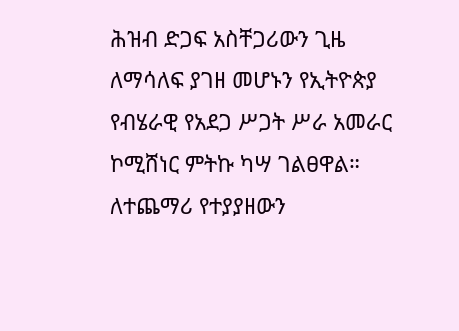ሕዝብ ድጋፍ አስቸጋሪውን ጊዜ ለማሳለፍ ያገዘ መሆኑን የኢትዮጵያ የብሄራዊ የአደጋ ሥጋት ሥራ አመራር ኮሚሸነር ምትኩ ካሣ ገልፀዋል።
ለተጨማሪ የተያያዘውን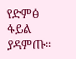የድምፅ ፋይል ያዳምጡ።